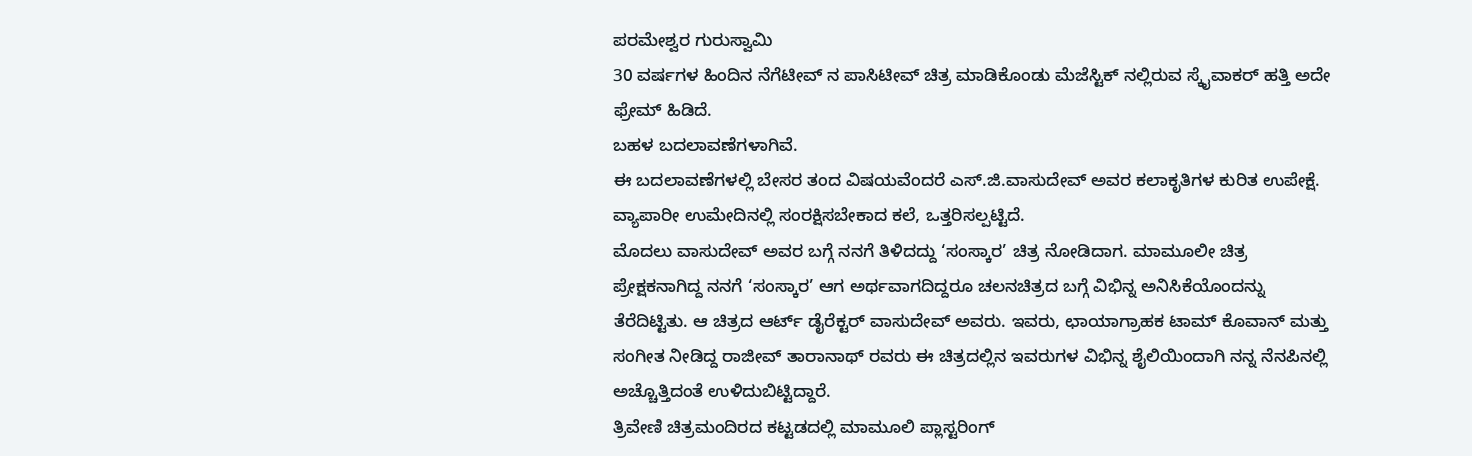ಪರಮೇಶ್ವರ ಗುರುಸ್ವಾಮಿ
30 ವರ್ಷಗಳ ಹಿಂದಿನ ನೆಗೆಟೀವ್ ನ ಪಾಸಿಟೀವ್ ಚಿತ್ರ ಮಾಡಿಕೊಂಡು ಮೆಜೆಸ್ಟಿಕ್ ನಲ್ಲಿರುವ ಸ್ಕೈವಾಕರ್ ಹತ್ತಿ ಅದೇ ಫ್ರೇಮ್ ಹಿಡಿದೆ.
ಬಹಳ ಬದಲಾವಣೆಗಳಾಗಿವೆ.
ಈ ಬದಲಾವಣೆಗಳಲ್ಲಿ ಬೇಸರ ತಂದ ವಿಷಯವೆಂದರೆ ಎಸ್.ಜಿ.ವಾಸುದೇವ್ ಅವರ ಕಲಾಕೃತಿಗಳ ಕುರಿತ ಉಪೇಕ್ಷೆ. ವ್ಯಾಪಾರೀ ಉಮೇದಿನಲ್ಲಿ ಸಂರಕ್ಷಿಸಬೇಕಾದ ಕಲೆ, ಒತ್ತರಿಸಲ್ಪಟ್ಟಿದೆ.
ಮೊದಲು ವಾಸುದೇವ್ ಅವರ ಬಗ್ಗೆ ನನಗೆ ತಿಳಿದದ್ದು ‘ಸಂಸ್ಕಾರ’ ಚಿತ್ರ ನೋಡಿದಾಗ. ಮಾಮೂಲೀ ಚಿತ್ರ ಪ್ರೇಕ್ಷಕನಾಗಿದ್ದ ನನಗೆ ‘ಸಂಸ್ಕಾರ’ ಆಗ ಅರ್ಥವಾಗದಿದ್ದರೂ ಚಲನಚಿತ್ರದ ಬಗ್ಗೆ ವಿಭಿನ್ನ ಅನಿಸಿಕೆಯೊಂದನ್ನು ತೆರೆದಿಟ್ಟಿತು. ಆ ಚಿತ್ರದ ಆರ್ಟ್ ಡೈರೆಕ್ಟರ್ ವಾಸುದೇವ್ ಅವರು. ಇವರು, ಛಾಯಾಗ್ರಾಹಕ ಟಾಮ್ ಕೊವಾನ್ ಮತ್ತು ಸಂಗೀತ ನೀಡಿದ್ದ ರಾಜೀವ್ ತಾರಾನಾಥ್ ರವರು ಈ ಚಿತ್ರದಲ್ಲಿನ ಇವರುಗಳ ವಿಭಿನ್ನ ಶೈಲಿಯಿಂದಾಗಿ ನನ್ನ ನೆನಪಿನಲ್ಲಿ ಅಚ್ಚೊತ್ತಿದಂತೆ ಉಳಿದುಬಿಟ್ಟಿದ್ದಾರೆ.
ತ್ರಿವೇಣಿ ಚಿತ್ರಮಂದಿರದ ಕಟ್ಟಡದಲ್ಲಿ ಮಾಮೂಲಿ ಪ್ಲಾಸ್ಟರಿಂಗ್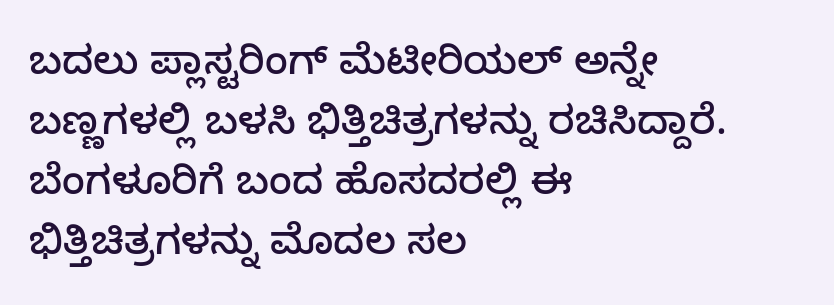ಬದಲು ಪ್ಲಾಸ್ಟರಿಂಗ್ ಮೆಟೀರಿಯಲ್ ಅನ್ನೇ ಬಣ್ಣಗಳಲ್ಲಿ ಬಳಸಿ ಭಿತ್ತಿಚಿತ್ರಗಳನ್ನು ರಚಿಸಿದ್ದಾರೆ. ಬೆಂಗಳೂರಿಗೆ ಬಂದ ಹೊಸದರಲ್ಲಿ ಈ ಭಿತ್ತಿಚಿತ್ರಗಳನ್ನು ಮೊದಲ ಸಲ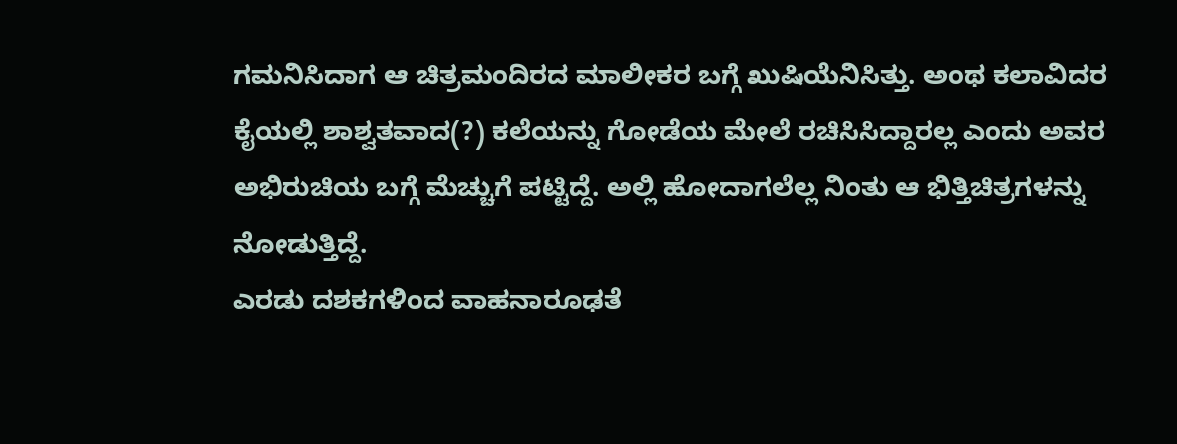ಗಮನಿಸಿದಾಗ ಆ ಚಿತ್ರಮಂದಿರದ ಮಾಲೀಕರ ಬಗ್ಗೆ ಖುಷಿಯೆನಿಸಿತ್ತು. ಅಂಥ ಕಲಾವಿದರ ಕೈಯಲ್ಲಿ ಶಾಶ್ವತವಾದ(?) ಕಲೆಯನ್ನು ಗೋಡೆಯ ಮೇಲೆ ರಚಿಸಿಸಿದ್ದಾರಲ್ಲ ಎಂದು ಅವರ ಅಭಿರುಚಿಯ ಬಗ್ಗೆ ಮೆಚ್ಚುಗೆ ಪಟ್ಟಿದ್ದೆ. ಅಲ್ಲಿ ಹೋದಾಗಲೆಲ್ಲ ನಿಂತು ಆ ಭಿತ್ತಿಚಿತ್ರಗಳನ್ನು ನೋಡುತ್ತಿದ್ದೆ.
ಎರಡು ದಶಕಗಳಿಂದ ವಾಹನಾರೂಢತೆ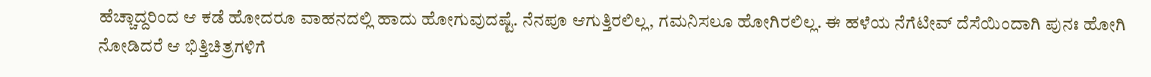ಹೆಚ್ಚಾದ್ದರಿಂದ ಆ ಕಡೆ ಹೋದರೂ ವಾಹನದಲ್ಲಿ ಹಾದು ಹೋಗುವುದಷ್ಟೆ. ನೆನಪೂ ಆಗುತ್ತಿರಲಿಲ್ಲ, ಗಮನಿಸಲೂ ಹೋಗಿರಲಿಲ್ಲ. ಈ ಹಳೆಯ ನೆಗೆಟೀವ್ ದೆಸೆಯಿಂದಾಗಿ ಪುನಃ ಹೋಗಿ ನೋಡಿದರೆ ಆ ಭಿತ್ತಿಚಿತ್ರಗಳಿಗೆ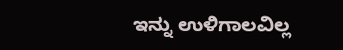ಇನ್ನು ಉಳಿಗಾಲವಿಲ್ಲ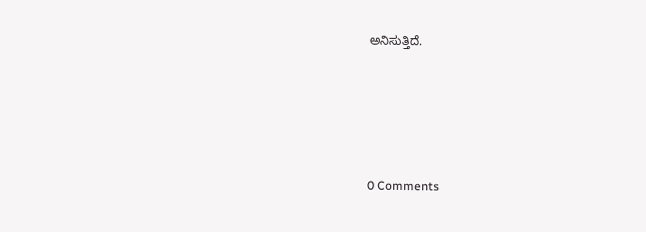ಅನಿಸುತ್ತಿದೆ.






0 Comments